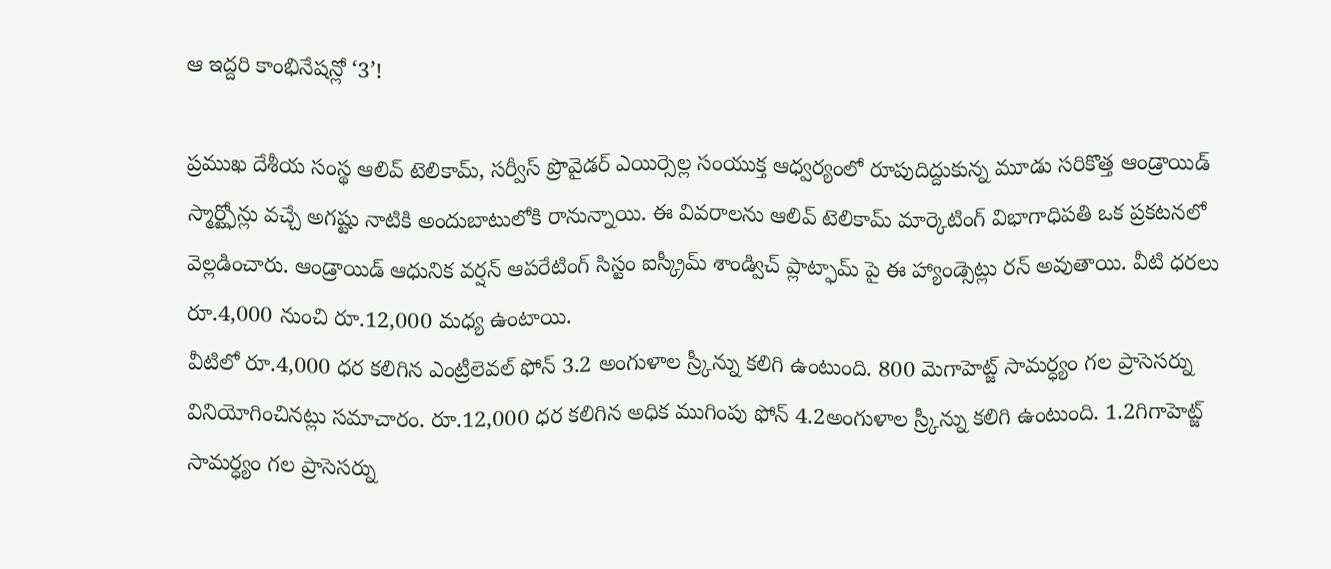ఆ ఇద్దరి కాంభినేషన్లో ‘3’!

ప్రముఖ దేశీయ సంస్థ ఆలివ్ టెలికామ్, సర్వీస్ ప్రొవైడర్ ఎయిర్సెల్ల సంయుక్త ఆధ్వర్యంలో రూపుదిద్దుకున్న మూడు సరికొత్త ఆండ్రాయిడ్ స్మార్ట్ఫోన్లు వచ్చే అగష్టు నాటికి అందుబాటులోకి రానున్నాయి. ఈ వివరాలను ఆలివ్ టెలికామ్ మార్కెటింగ్ విభాగాధిపతి ఒక ప్రకటనలో వెల్లడించారు. ఆండ్రాయిడ్ ఆధునిక వర్షన్ ఆపరేటింగ్ సిస్టం ఐస్క్రీమ్ శాండ్విచ్ ప్లాట్ఫామ్ పై ఈ హ్యాండ్సెట్లు రన్ అవుతాయి. వీటి ధరలు రూ.4,000 నుంచి రూ.12,000 మధ్య ఉంటాయి.
వీటిలో రూ.4,000 ధర కలిగిన ఎంట్రీలెవల్ ఫోన్ 3.2 అంగుళాల స్ర్కీన్ను కలిగి ఉంటుంది. 800 మెగాహెట్జ్ సామర్ధ్యం గల ప్రాసెసర్ను వినియోగించినట్లు సమాచారం. రూ.12,000 ధర కలిగిన అధిక ముగింపు ఫోన్ 4.2అంగుళాల స్ర్కీన్ను కలిగి ఉంటుంది. 1.2గిగాహెట్జ్ సామర్ధ్యం గల ప్రాసెసర్ను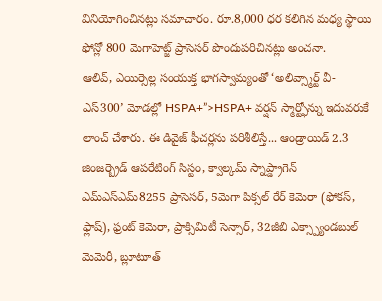వినియోగించినట్లు సమాచారం. రూ.8,000 ధర కలిగిన మధ్య స్థాయి ఫోన్లో 800 మెగాహెట్జ్ ప్రాసెసర్ పొందుపరిచినట్లు అంచనా.
ఆలివ్, ఎయిర్సెల్ల సంయుక్త భాగస్వామ్యంతో ‘అలివ్స్మార్ట్ వీ-ఎస్300’ మోడల్లో HSPA+”>HSPA+ వర్షన్ స్మార్ట్ఫోన్ను ఇదువరుకే లాంచ్ చేశారు. ఈ డివైజ్ ఫీచర్లను పరిశీలిస్తే... ఆండ్రాయిడ్ 2.3 జింజర్బ్రెడ్ ఆపరేటింగ్ సిస్టం, క్వాల్కమ్ స్నాప్డ్రాగెన్ ఎమ్ఎస్ఎమ్8255 ప్రాసెసర్, 5మెగా పిక్సల్ రేర్ కెమెరా (ఫోకస్, ఫ్లాష్), ఫ్రంట్ కెమెరా, ప్రాక్సిమిటీ సెన్సార్, 32జీబి ఎక్స్ప్యాండబుల్ మెమెరీ, బ్లూటూత్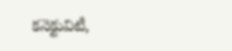కనెక్టువిటీ,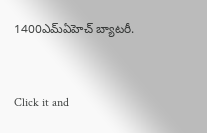1400ఎమ్ఏహెచ్ బ్యాటరీ.


Click it and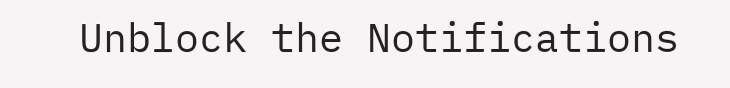Unblock the Notifications